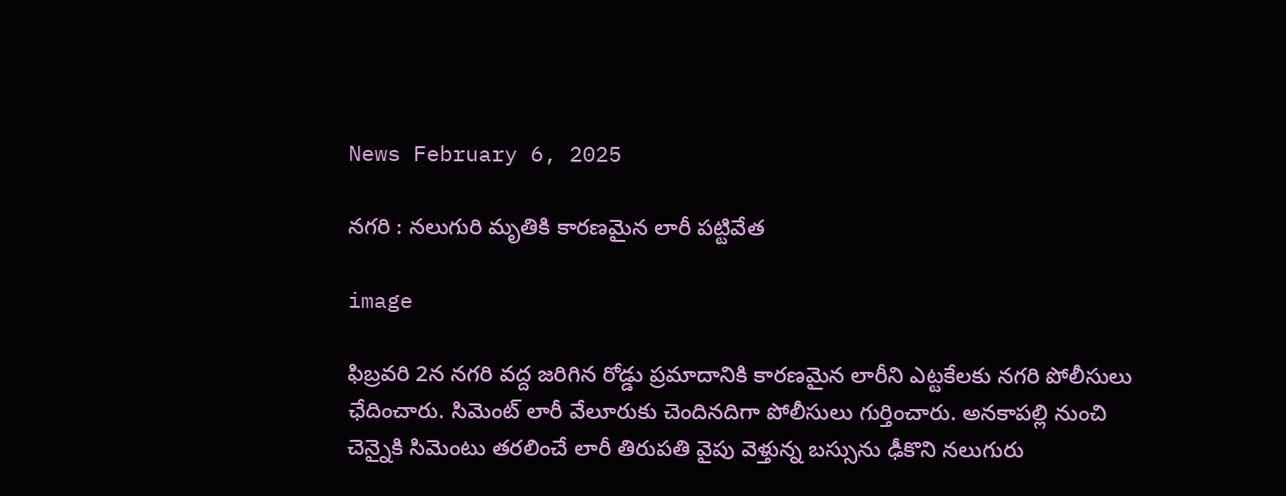News February 6, 2025

నగరి : నలుగురి మృతికి కారణమైన లారీ పట్టివేత

image

ఫిబ్రవరి 2న నగరి వద్ద జరిగిన రోడ్డు ప్రమాదానికి కారణమైన లారీని ఎట్టకేలకు నగరి పోలీసులు ఛేదించారు. సిమెంట్ లారీ వేలూరుకు చెందినదిగా పోలీసులు గుర్తించారు. అనకాపల్లి నుంచి చెన్నైకి సిమెంటు తరలించే లారీ తిరుపతి వైపు వెళ్తున్న బస్సును ఢీకొని నలుగురు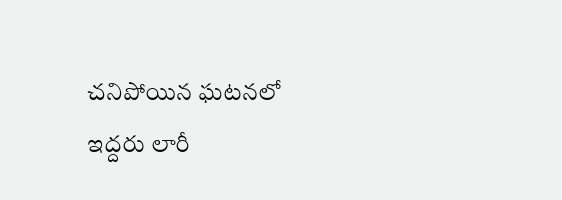చనిపోయిన ఘటనలో ఇద్దరు లారీ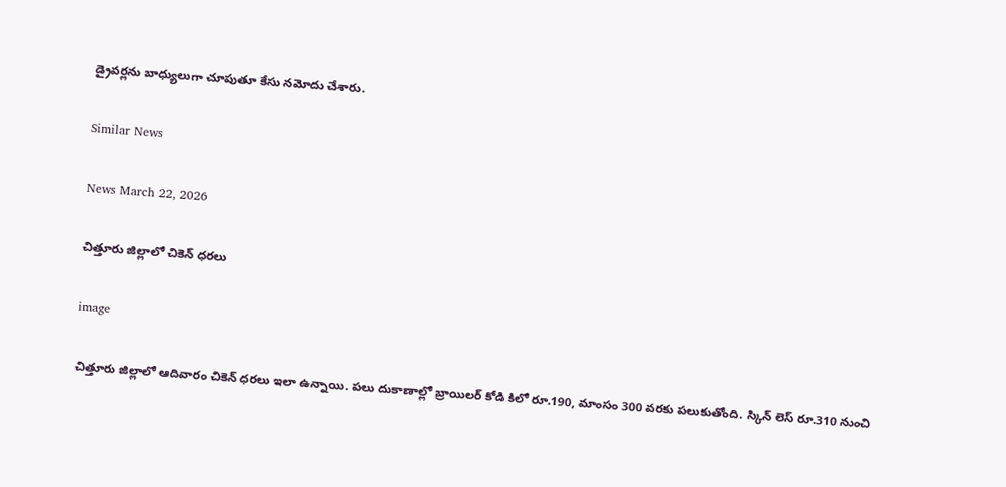డ్రైవర్లను బాధ్యులుగా చూపుతూ కేసు నమోదు చేశారు.

Similar News

News March 22, 2026

చిత్తూరు జిల్లాలో చికెన్ ధరలు

image

చిత్తూరు జిల్లాలో ఆదివారం చికెన్ ధరలు ఇలా ఉన్నాయి. పలు దుకాణాల్లో బ్రాయిలర్ కోడి కిలో రూ.190, మాంసం 300 వరకు పలుకుతోంది. స్కిన్ లెస్ రూ.310 నుంచి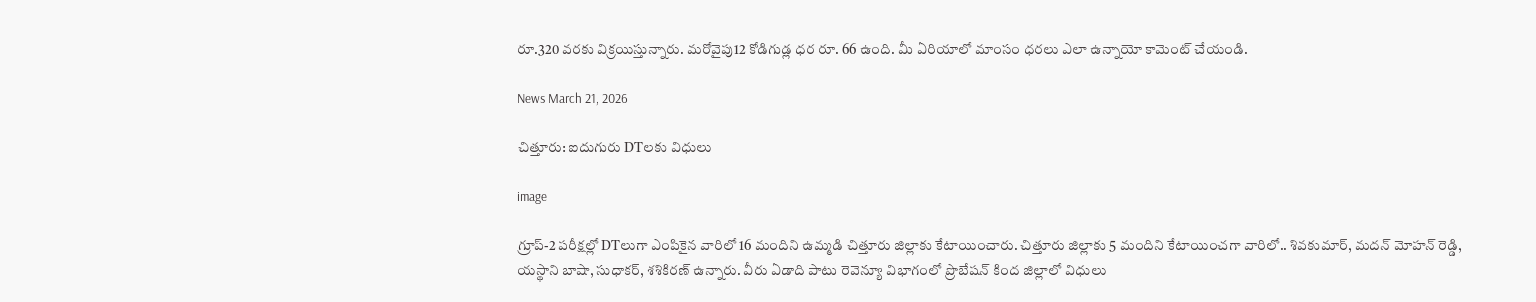రూ.320 వరకు విక్రయిస్తున్నారు. మరోవైపు12 కోడిగుడ్ల ధర రూ. 66 ఉంది. మీ ఏరియాలో మాంసం ధరలు ఎలా ఉన్నాయో కామెంట్ చేయండి.

News March 21, 2026

చిత్తూరు: ఐదుగురు DTలకు విధులు

image

గ్రూప్-2 పరీక్షల్లో DTలుగా ఎంపికైన వారిలో 16 మందిని ఉమ్మడి చిత్తూరు జిల్లాకు కేటాయించారు. చిత్తూరు జిల్లాకు 5 మందిని కేటాయించగా వారిలో.. శివకుమార్, మదన్ మోహన్ రెడ్డి, యస్థాని బాషా, సుధాకర్, శశికిరణ్ ఉన్నారు. వీరు ఏడాది పాటు రెవెన్యూ విభాగంలో ప్రొబేషన్ కింద జిల్లాలో విధులు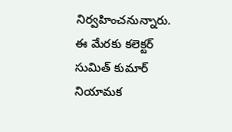నిర్వహించనున్నారు. ఈ మేరకు కలెక్టర్ సుమిత్ కుమార్ నియామక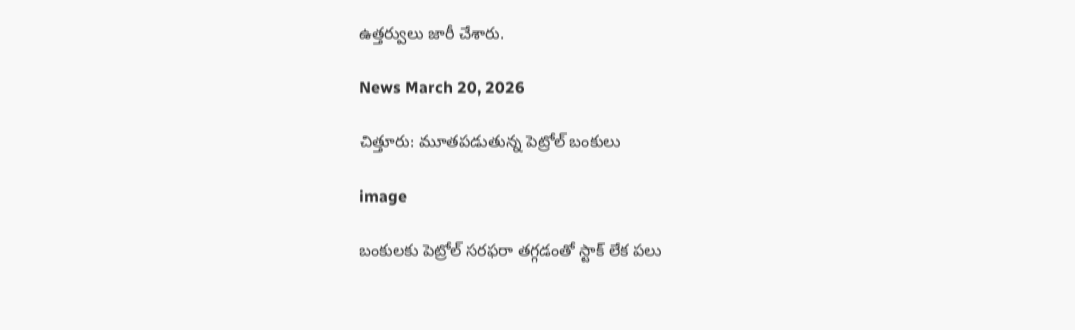ఉత్తర్వులు జారీ చేశారు.

News March 20, 2026

చిత్తూరు: మూతపడుతున్న పెట్రోల్ బంకులు

image

బంకులకు పెట్రోల్ సరఫరా తగ్గడంతో స్టాక్ లేక పలు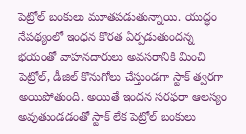పెట్రోల్ బంకులు మూతపడుతున్నాయి. యుద్ధం నేపథ్యంలో ఇంధన కొరత ఏర్పడుతుందన్న భయంతో వాహనదారులు అవసరానికి మించి పెట్రోల్, డీజిల్ కొనుగోలు చేస్తుండగా స్టాక్ త్వరగా అయిపోతుంది. అయితే ఇందన సరఫరా ఆలస్యం అవుతుండడంతో స్టాక్ లేక పెట్రోల్ బంకులు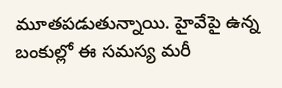మూతపడుతున్నాయి. హైవేపై ఉన్న బంకుల్లో ఈ సమస్య మరీ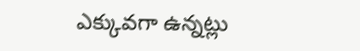ఎక్కువగా ఉన్నట్లు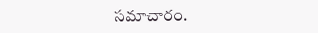సమాచారం.